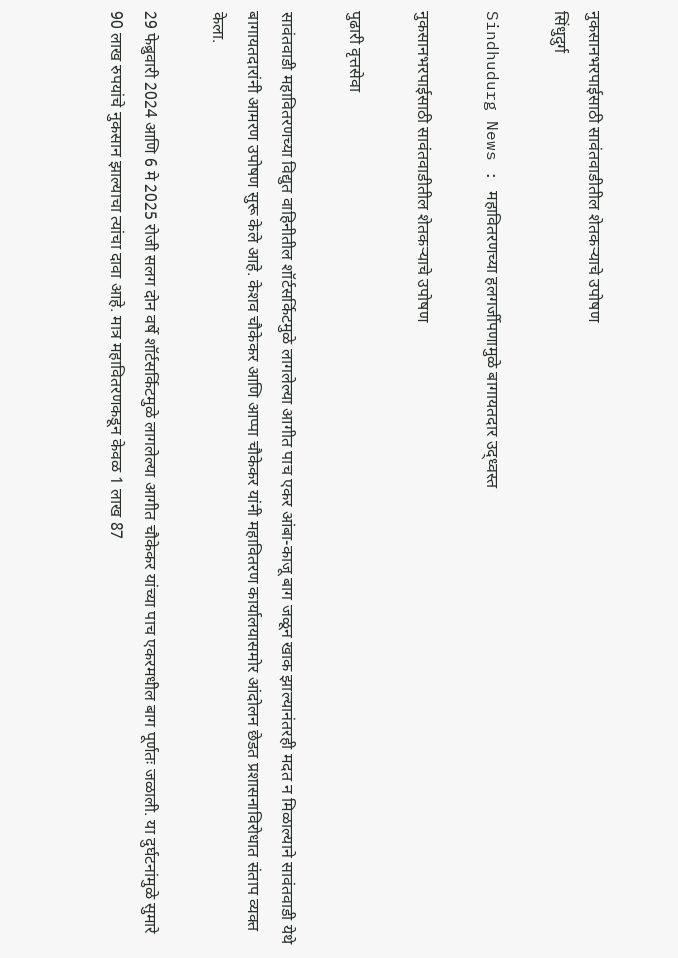नुकसानभरपाईसाठी सावंतवाडीतील शेतकऱ्याचे उपोषण
सिंधुदुर्ग

Sindhudurg News : महावितरणच्या हलगर्जीपणामुळे बागायतदार उद्ध्वस्त

नुकसानभरपाईसाठी सावंतवाडीतील शेतकऱ्याचे उपोषण

पुढारी वृत्तसेवा

सावंतवाडी महावितरणच्या विद्युत वाहिनीतील शॉर्टसर्किटमुळे लागलेल्या आगीत पाच एकर आंबा-काजू बाग जळून खाक झाल्यानंतरही मदत न मिळाल्याने सावंतवाडी येथे बागायतदारांनी आमरण उपोषण सुरू केले आहे. केशव चौकेकर आणि आप्पा चौकेकर यांनी महावितरण कार्यालयासमोर आंदोलन छेडत प्रशासनाविरोधात संताप व्यक्त केला.

29 फेब्रुवारी 2024 आणि 6 मे 2025 रोजी सलग दोन वर्षे शॉर्टसर्किटमुळे लागलेल्या आगीत चौकेकर यांच्या पाच एकरमधील बाग पूर्णतः जळाली. या दुर्घटनांमुळे सुमारे 90 लाख रुपयांचे नुकसान झाल्याचा त्यांचा दावा आहे. मात्र महावितरणकडून केवळ 1 लाख 87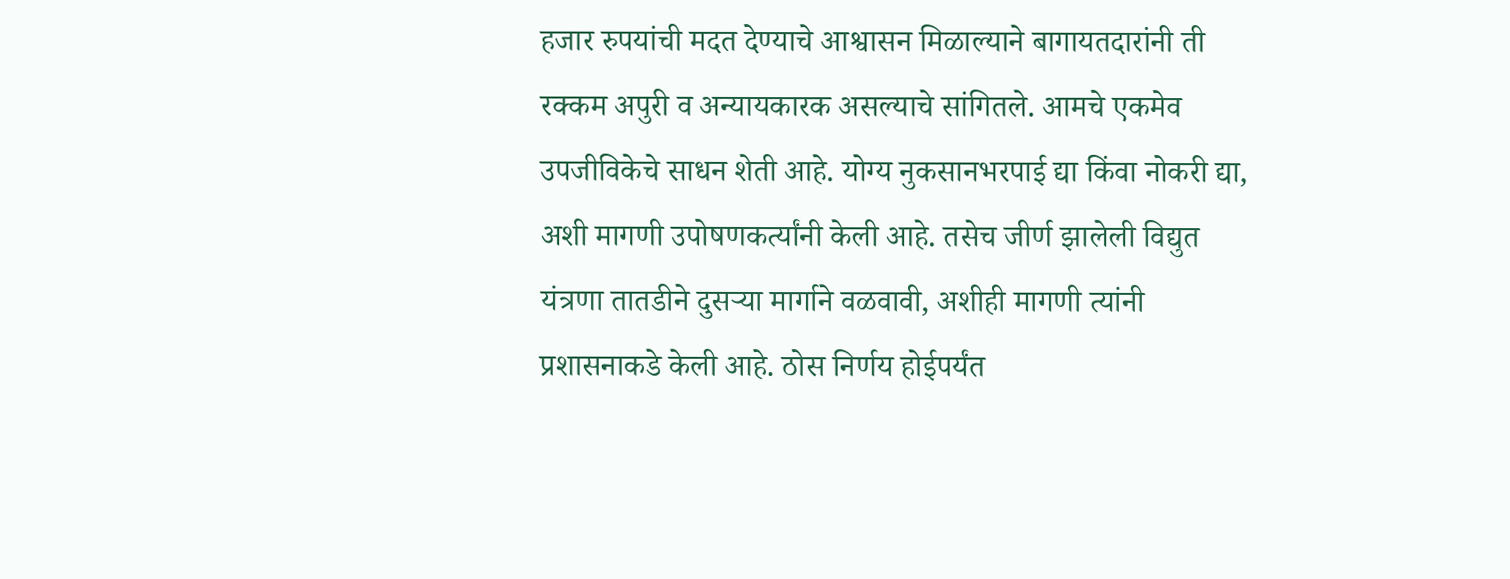हजार रुपयांची मदत देण्याचे आश्वासन मिळाल्याने बागायतदारांनी ती रक्कम अपुरी व अन्यायकारक असल्याचे सांगितले. आमचे एकमेव उपजीविकेचे साधन शेती आहे. योग्य नुकसानभरपाई द्या किंवा नोकरी द्या, अशी मागणी उपोषणकर्त्यांनी केली आहे. तसेच जीर्ण झालेली विद्युत यंत्रणा तातडीने दुसऱ्या मार्गाने वळवावी, अशीही मागणी त्यांनी प्रशासनाकडे केली आहे. ठोस निर्णय होईपर्यंत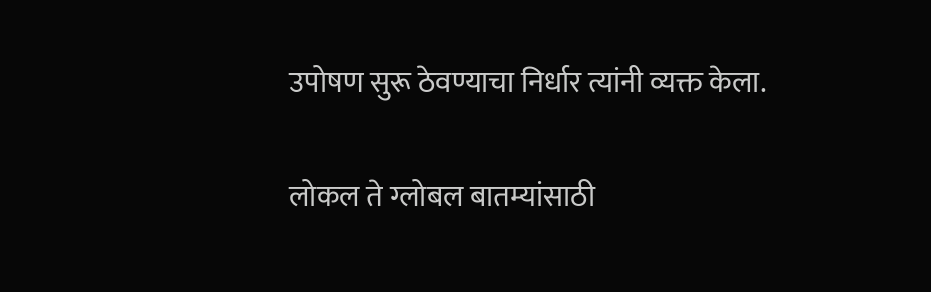उपोषण सुरू ठेवण्याचा निर्धार त्यांनी व्यक्त केला.

लोकल ते ग्लोबल बातम्यांसाठी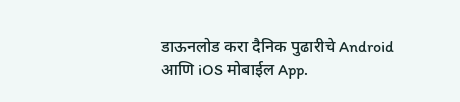डाऊनलोड करा दैनिक पुढारीचे Android आणि iOS मोबाईल App.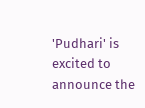'Pudhari' is excited to announce the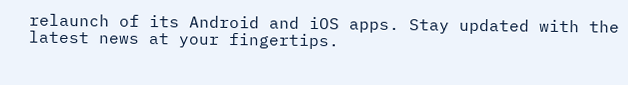relaunch of its Android and iOS apps. Stay updated with the latest news at your fingertips.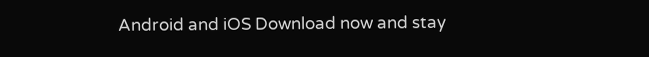Android and iOS Download now and stay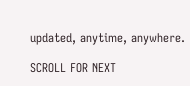updated, anytime, anywhere.

SCROLL FOR NEXT